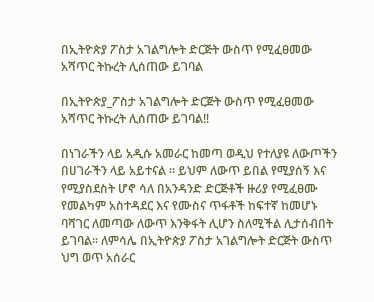በኢትዮጵያ ፖስታ አገልግሎት ድርጅት ውስጥ የሚፈፀመው አሻጥር ትኩረት ሊሰጠው ይገባል

በኢትዮጵያ_ፖስታ አገልግሎት ድርጅት ውስጥ የሚፈፀመው አሻጥር ትኩረት ሊሰጠው ይገባል!!

በነገራችን ላይ አዲሱ አመራር ከመጣ ወዲህ የተለያዩ ለውጦችን በሀገራችን ላይ አይተናል ፡፡ ይህም ለውጥ ይበል የሚያሰኝ እና የሚያስደስት ሆኖ ሳለ በአንዳንድ ድርጅቶች ዙሪያ የሚፈፀሙ የመልካም አስተዳደር እና የሙስና ጥፋቶች ከፍተኛ ከመሆኑ ባሻገር ለመጣው ለውጥ እንቅፋት ሊሆን ስለሚችል ሊታሰብበት ይገባል፡፡ ለምሳሌ በኢትዮጵያ ፖስታ አገልግሎት ድርጅት ውስጥ ህግ ወጥ አሰራር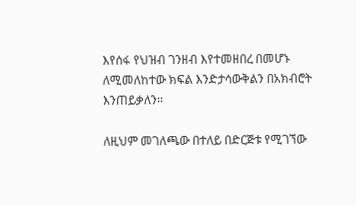እየሰፋ የህዝብ ገንዘብ እየተመዘበረ በመሆኑ ለሚመለከተው ክፍል እንድታሳውቅልን በአክብሮት እንጠይቃለን፡፡

ለዚህም መገለጫው በተለይ በድርጅቱ የሚገኘው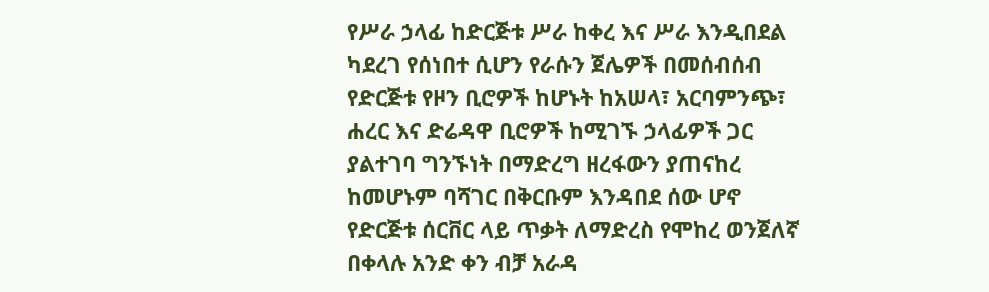የሥራ ኃላፊ ከድርጅቱ ሥራ ከቀረ እና ሥራ እንዲበደል ካደረገ የሰነበተ ሲሆን የራሱን ጀሌዎች በመሰብሰብ የድርጅቱ የዞን ቢሮዎች ከሆኑት ከአሠላ፣ አርባምንጭ፣ ሐረር እና ድሬዳዋ ቢሮዎች ከሚገኙ ኃላፊዎች ጋር ያልተገባ ግንኙነት በማድረግ ዘረፋውን ያጠናከረ ከመሆኑም ባሻገር በቅርቡም እንዳበደ ሰው ሆኖ የድርጅቱ ሰርቨር ላይ ጥቃት ለማድረስ የሞከረ ወንጀለኛ በቀላሉ አንድ ቀን ብቻ አራዳ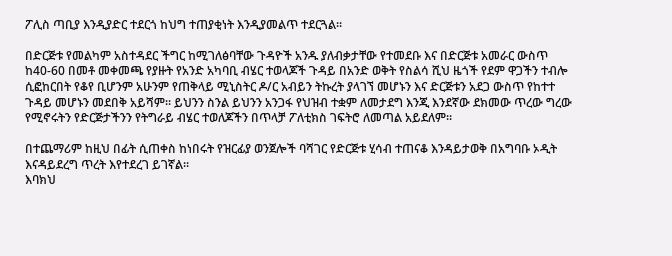ፖሊስ ጣቢያ እንዲያድር ተደርጎ ከህግ ተጠያቂነት እንዲያመልጥ ተደርጓል፡፡

በድርጅቱ የመልካም አስተዳደር ችግር ከሚገለፅባቸው ጉዳዮች አንዱ ያለብቃታቸው የተመደቡ እና በድርጅቱ አመራር ውስጥ ከ40-60 በመቶ መቀመጫ የያዙት የአንድ አካባቢ ብሄር ተወላጆች ጉዳይ በአንድ ወቅት የስልሳ ሺህ ዜጎች የደም ዋጋችን ተብሎ ሲፎከርበት የቆየ ቢሆንም አሁንም የጠቅላይ ሚኒስትር ዶ/ር አብይን ትኩረት ያላገኘ መሆኑን እና ድርጅቱን አደጋ ውስጥ የከተተ ጉዳይ መሆኑን መደበቅ አይሻም፡፡ ይህንን ስንል ይህንን አንጋፋ የህዝብ ተቋም ለመታደግ እንጂ እንደኛው ደክመው ጥረው ግረው የሚኖሩትን የድርጅታችንን የትግራይ ብሄር ተወለጆችን በጥላቻ ፖለቲክስ ገፍትሮ ለመጣል አይደለም፡፡

በተጨማሪም ከዚህ በፊት ሲጠቀስ ከነበሩት የዝርፊያ ወንጀሎች ባሻገር የድርጅቱ ሂሳብ ተጠናቆ እንዳይታወቅ በአግባቡ ኦዲት እናዳይደረግ ጥረት እየተደረገ ይገኛል፡፡
እባክህ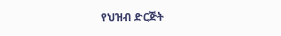የህዝብ ድርጅት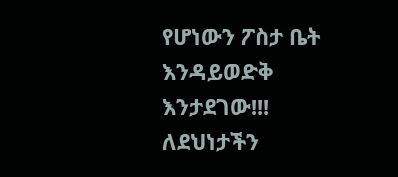የሆነውን ፖስታ ቤት እንዳይወድቅ እንታደገው!!! ለደህነታችን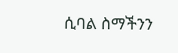ሲባል ስማችንን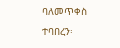ባለመጥቀስ ተባበረን፡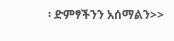፡ ድምፃችንን አሰማልን>>